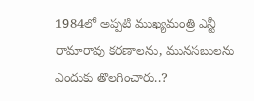1984లో అప్పటి ముఖ్యమంత్రి ఎన్టీ రామారావు కరణాలను, మునసబులను ఎందుకు తొలగించారు..?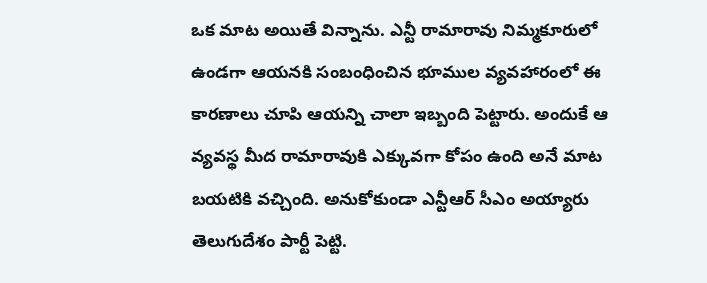ఒక మాట అయితే విన్నాను. ఎన్టీ రామారావు నిమ్మకూరులో ఉండగా ఆయనకి సంబంధించిన భూముల వ్యవహారంలో ఈ కారణాలు చూపి ఆయన్ని చాలా ఇబ్బంది పెట్టారు. అందుకే ఆ వ్యవస్థ మీద రామారావుకి ఎక్కువగా కోపం ఉంది అనే మాట బయటికి వచ్చింది. అనుకోకుండా ఎన్టీఆర్ సీఎం అయ్యారు తెలుగుదేశం పార్టీ పెట్టి.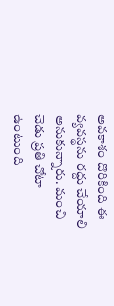అవకాశం దొరికింది ఈ వ్యవస్థను రద్దు చేయాలి అనుకున్నారు. మంచి చెడు ప్రతి చోటా ఉంటుంది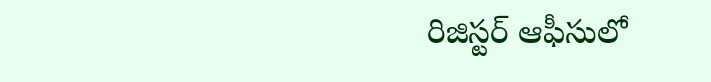రిజిస్టర్ ఆఫీసులో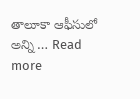తాలూకా ఆఫీసులో అన్ని … Read more